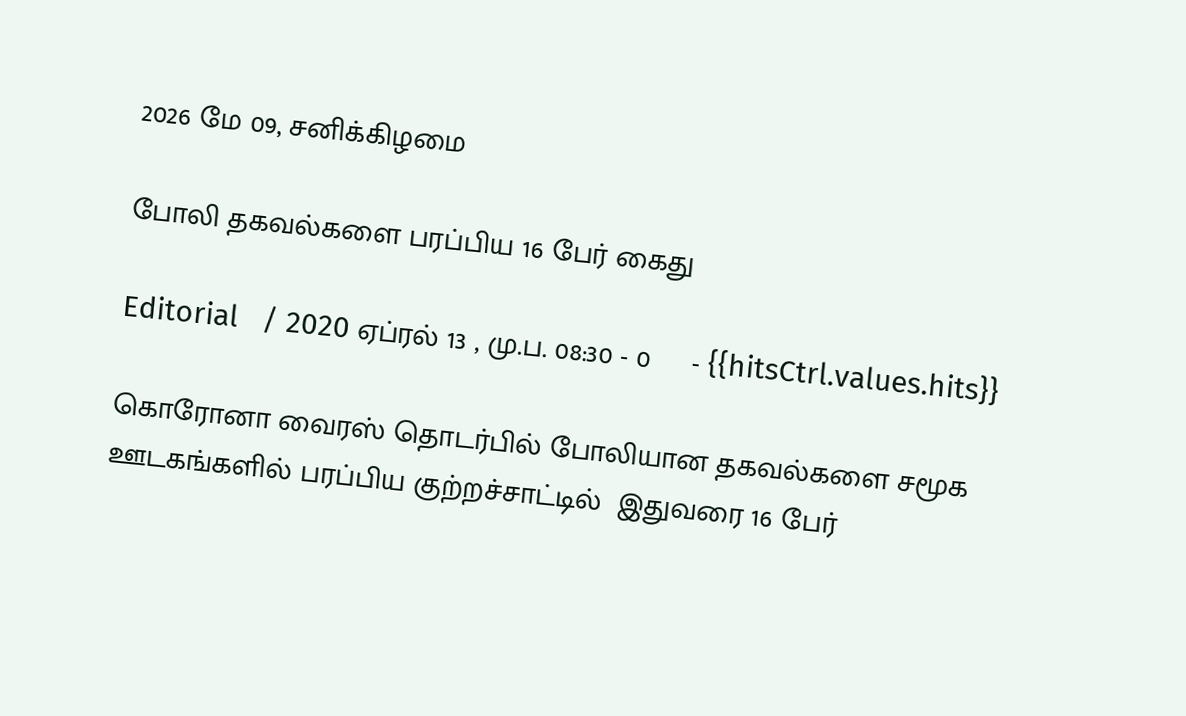2026 மே 09, சனிக்கிழமை

போலி தகவல்களை பரப்பிய 16 பேர் கைது

Editorial   / 2020 ஏப்ரல் 13 , மு.ப. 08:30 - 0     - {{hitsCtrl.values.hits}}

கொரோனா வைரஸ் தொடர்பில் போலியான தகவல்களை சமூக ஊடகங்களில் பரப்பிய குற்றச்சாட்டில்  இதுவரை 16 பேர்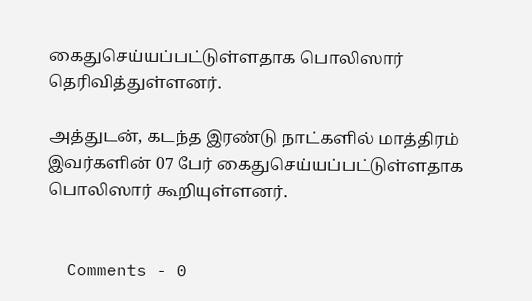கைதுசெய்யப்பட்டுள்ளதாக பொலிஸார் தெரிவித்துள்ளனர்.

அத்துடன், கடந்த இரண்டு நாட்களில் மாத்திரம் இவர்களின் 07 பேர் கைதுசெய்யப்பட்டுள்ளதாக பொலிஸார் கூறியுள்ளனர்.


  Comments - 0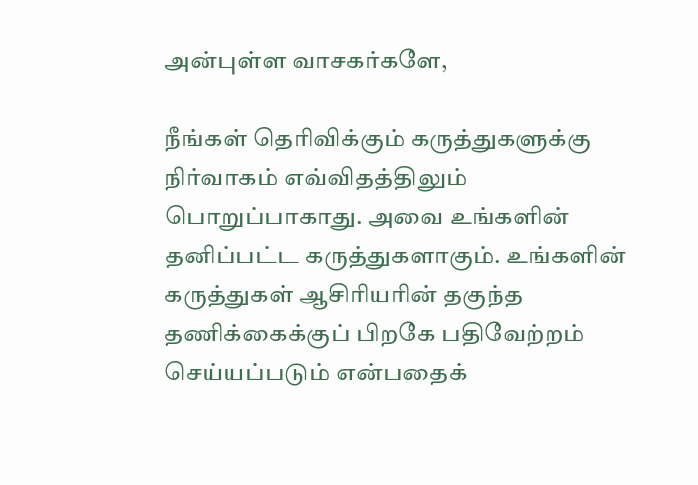அன்புள்ள வாசகர்களே,

நீங்கள் தெரிவிக்கும் கருத்துகளுக்கு நிர்வாகம் எவ்விதத்திலும் பொறுப்பாகாது. அவை உங்களின் தனிப்பட்ட கருத்துகளாகும். உங்களின் கருத்துகள் ஆசிரியரின் தகுந்த தணிக்கைக்குப் பிறகே பதிவேற்றம் செய்யப்படும் என்பதைக்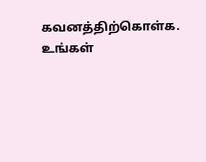கவனத்திற்கொள்க. உங்கள்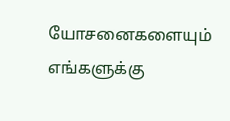யோசனைகளையும் எங்களுக்கு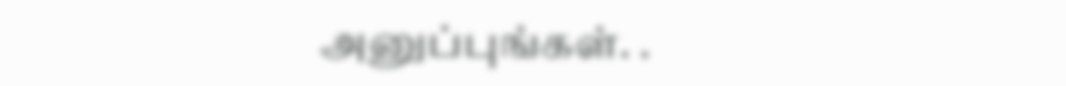அனுப்புங்கள். .